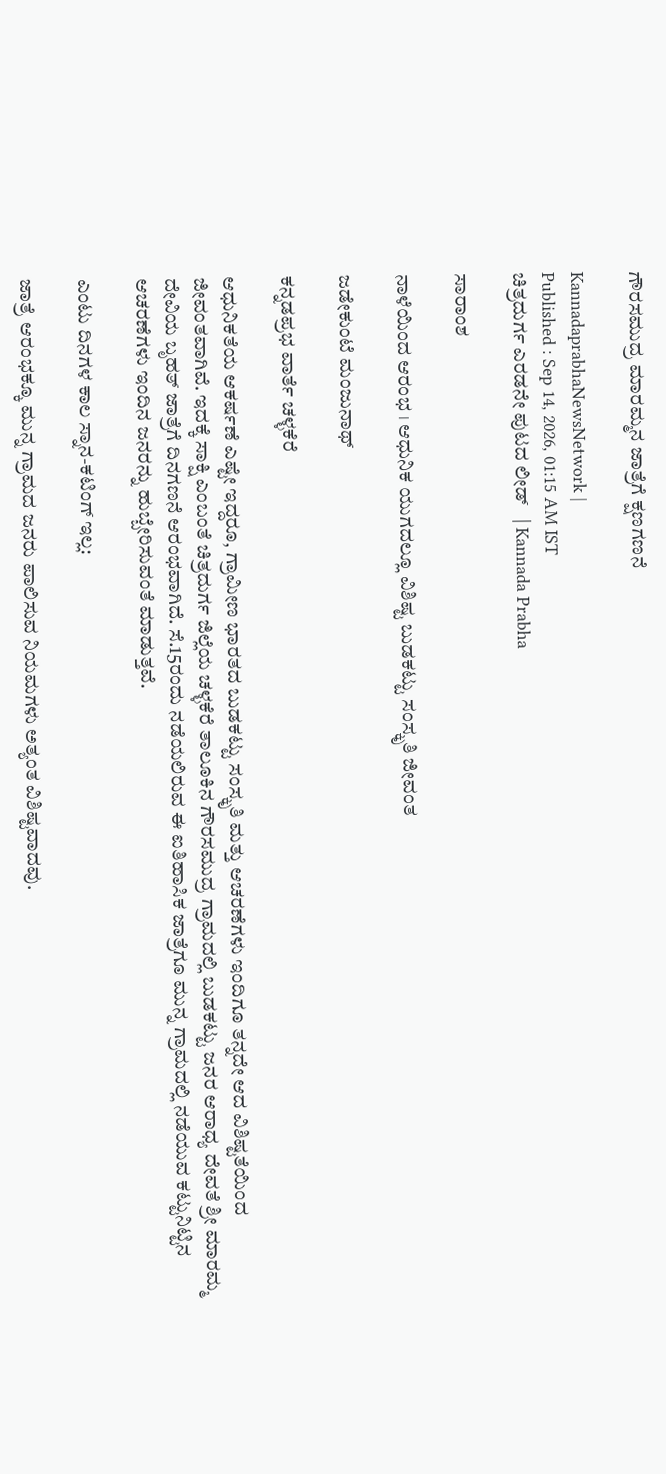ಗೌರಸಮುದ್ರ ಮಾರಮ್ಮನ ಜಾತ್ರೆಗೆ ಕ್ಷಣಗಣನೆ

KannadaprabhaNewsNetwork |
Published : Sep 14, 2026, 01:15 AM IST
ಚಿತ್ರದುರ್ಗ ಎರಡನೇ ಪುಟದ ಲೀಡ್   | Kannada Prabha

ಸಾರಾಂಶ

ನಾಳೆಯಿಂದ ಆರಂಭ । ಆಧುನಿಕ ಯುಗದಲ್ಲೂ ವಿಶಿಷ್ಟ ಬುಡಕಟ್ಟು ಸಂಸ್ಕೃತಿ ಜೀವಂತ

ಜಡೇಕುಂಟೆ ಮಂಜುನಾಥ್

ಕನ್ನಡಪ್ರಭ ವಾರ್ತೆ ಚಳ್ಳಕೆರೆ

ಆಧುನಿಕತೆಯ ಆಕರ್ಷಣೆ ಎಷ್ಟೇ ಇದ್ದರೂ, ಗ್ರಾಮೀಣ ಭಾರತದ ಬುಡಕಟ್ಟು ಸಂಸ್ಕೃತಿ ಮತ್ತು ಆಚರಣೆಗಳು ಇಂದಿಗೂ ತನ್ನದೇ ಆದ ವಿಶಿಷ್ಟತೆಯಿಂದ ಜೀವಂತವಾಗಿವೆ. ಇದಕ್ಕೆ ಸಾಕ್ಷಿ ಎಂಬಂತೆ ಚಿತ್ರದುರ್ಗ ಜಿಲ್ಲೆಯ ಚಳ್ಳಕೆರೆ ತಾಲೂಕಿನ ಗೌರಸಮುದ್ರ ಗ್ರಾಮದಲ್ಲಿ ಬುಡಕಟ್ಟು ಜನರ ಆರಾಧ್ಯ ದೇವತೆ ಶ್ರೀ ಮಾರಮ್ಮ ದೇವಿಯ ಬೃಹತ್ ಜಾತ್ರೆಗೆ ದಿನಗಣನೆ ಆರಂಭವಾಗಿದೆ. ಸೆ.15ರಂದು ನಡೆಯಲಿರುವ ಈ ಐತಿಹಾಸಿಕ ಜಾತ್ರೆಗೂ ಮುನ್ನ ಗ್ರಾಮದಲ್ಲಿ ನಡೆಯುವ ಕಟ್ಟುನಿಟ್ಟಿನ ಆಚರಣೆಗಳು ಇಂದಿನ ಜನರನ್ನು ಹುಬ್ಬೇರಿಸುವಂತೆ ಮಾಡುತ್ತವೆ.

ಎಂಟು ದಿನಗಳ ಕಾಲ ಸ್ನಾನ-ಕಟಿಂಗ್ ಇಲ್ಲ:

ಜಾತ್ರೆ ಆರಂಭಕ್ಕೂ ಮುನ್ನ ಗ್ರಾಮದ ಜನರು ಪಾಲಿಸುವ ನಿಯಮಗಳು ಅತ್ಯಂತ ವಿಶಿಷ್ಟವಾದವು.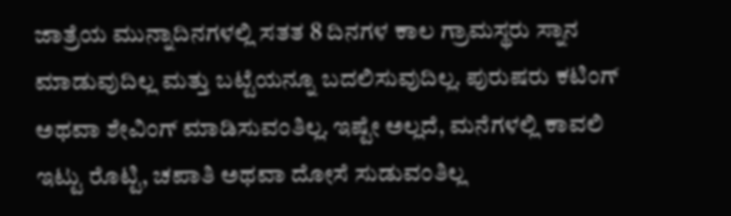ಜಾತ್ರೆಯ ಮುನ್ನಾದಿನಗಳಲ್ಲಿ ಸತತ 8 ದಿನಗಳ ಕಾಲ ಗ್ರಾಮಸ್ಥರು ಸ್ನಾನ ಮಾಡುವುದಿಲ್ಲ ಮತ್ತು ಬಟ್ಟೆಯನ್ನೂ ಬದಲಿಸುವುದಿಲ್ಲ. ಪುರುಷರು ಕಟಿಂಗ್ ಅಥವಾ ಶೇವಿಂಗ್ ಮಾಡಿಸುವಂತಿಲ್ಲ. ಇಷ್ಟೇ ಅಲ್ಲದೆ, ಮನೆಗಳಲ್ಲಿ ಕಾವಲಿ ಇಟ್ಟು ರೊಟ್ಟಿ, ಚಪಾತಿ ಅಥವಾ ದೋಸೆ ಸುಡುವಂತಿಲ್ಲ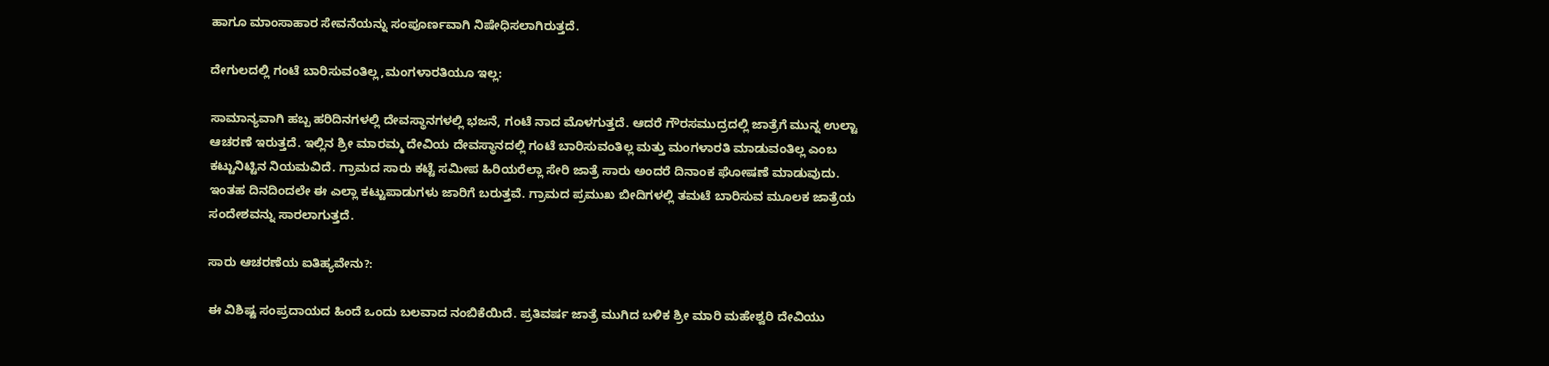ಹಾಗೂ ಮಾಂಸಾಹಾರ ಸೇವನೆಯನ್ನು ಸಂಪೂರ್ಣವಾಗಿ ನಿಷೇಧಿಸಲಾಗಿರುತ್ತದೆ.

ದೇಗುಲದಲ್ಲಿ ಗಂಟೆ ಬಾರಿಸುವಂತಿಲ್ಲ,ಮಂಗಳಾರತಿಯೂ ಇಲ್ಲ:

ಸಾಮಾನ್ಯವಾಗಿ ಹಬ್ಬ ಹರಿದಿನಗಳಲ್ಲಿ ದೇವಸ್ಥಾನಗಳಲ್ಲಿ ಭಜನೆ, ಗಂಟೆ ನಾದ ಮೊಳಗುತ್ತದೆ. ಆದರೆ ಗೌರಸಮುದ್ರದಲ್ಲಿ ಜಾತ್ರೆಗೆ ಮುನ್ನ ಉಲ್ಟಾ ಆಚರಣೆ ಇರುತ್ತದೆ. ಇಲ್ಲಿನ ಶ್ರೀ ಮಾರಮ್ಮ ದೇವಿಯ ದೇವಸ್ಥಾನದಲ್ಲಿ ಗಂಟೆ ಬಾರಿಸುವಂತಿಲ್ಲ ಮತ್ತು ಮಂಗಳಾರತಿ ಮಾಡುವಂತಿಲ್ಲ ಎಂಬ ಕಟ್ಟುನಿಟ್ಟಿನ ನಿಯಮವಿದೆ. ಗ್ರಾಮದ ಸಾರು ಕಟ್ಟೆ ಸಮೀಪ ಹಿರಿಯರೆಲ್ಲಾ ಸೇರಿ ಜಾತ್ರೆ ಸಾರು ಅಂದರೆ ದಿನಾಂಕ ಘೋಷಣೆ ಮಾಡುವುದು. ಇಂತಹ ದಿನದಿಂದಲೇ ಈ ಎಲ್ಲಾ ಕಟ್ಟುಪಾಡುಗಳು ಜಾರಿಗೆ ಬರುತ್ತವೆ. ಗ್ರಾಮದ ಪ್ರಮುಖ ಬೀದಿಗಳಲ್ಲಿ ತಮಟೆ ಬಾರಿಸುವ ಮೂಲಕ ಜಾತ್ರೆಯ ಸಂದೇಶವನ್ನು ಸಾರಲಾಗುತ್ತದೆ.

ಸಾರು ಆಚರಣೆಯ ಐತಿಹ್ಯವೇನು?:

ಈ ವಿಶಿಷ್ಟ ಸಂಪ್ರದಾಯದ ಹಿಂದೆ ಒಂದು ಬಲವಾದ ನಂಬಿಕೆಯಿದೆ. ಪ್ರತಿವರ್ಷ ಜಾತ್ರೆ ಮುಗಿದ ಬಳಿಕ ಶ್ರೀ ಮಾರಿ ಮಹೇಶ್ವರಿ ದೇವಿಯು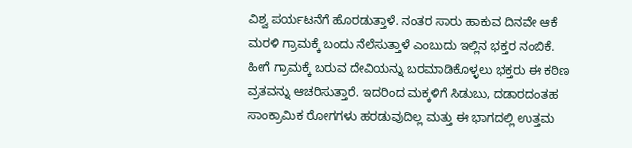ವಿಶ್ವ ಪರ್ಯಟನೆಗೆ ಹೊರಡುತ್ತಾಳೆ. ನಂತರ ಸಾರು ಹಾಕುವ ದಿನವೇ ಆಕೆ ಮರಳಿ ಗ್ರಾಮಕ್ಕೆ ಬಂದು ನೆಲೆಸುತ್ತಾಳೆ ಎಂಬುದು ಇಲ್ಲಿನ ಭಕ್ತರ ನಂಬಿಕೆ. ಹೀಗೆ ಗ್ರಾಮಕ್ಕೆ ಬರುವ ದೇವಿಯನ್ನು ಬರಮಾಡಿಕೊಳ್ಳಲು ಭಕ್ತರು ಈ ಕಠಿಣ ವ್ರತವನ್ನು ಆಚರಿಸುತ್ತಾರೆ. ಇದರಿಂದ ಮಕ್ಕಳಿಗೆ ಸಿಡುಬು, ದಡಾರದಂತಹ ಸಾಂಕ್ರಾಮಿಕ ರೋಗಗಳು ಹರಡುವುದಿಲ್ಲ ಮತ್ತು ಈ ಭಾಗದಲ್ಲಿ ಉತ್ತಮ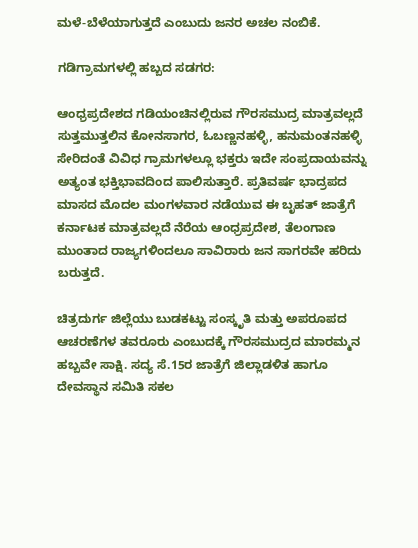ಮಳೆ-ಬೆಳೆಯಾಗುತ್ತದೆ ಎಂಬುದು ಜನರ ಅಚಲ ನಂಬಿಕೆ.

ಗಡಿಗ್ರಾಮಗಳಲ್ಲಿ ಹಬ್ಬದ ಸಡಗರ:

ಆಂಧ್ರಪ್ರದೇಶದ ಗಡಿಯಂಚಿನಲ್ಲಿರುವ ಗೌರಸಮುದ್ರ ಮಾತ್ರವಲ್ಲದೆ ಸುತ್ತಮುತ್ತಲಿನ ಕೋನಸಾಗರ, ಓಬಣ್ಣನಹಳ್ಳಿ, ಹನುಮಂತನಹಳ್ಳಿ ಸೇರಿದಂತೆ ವಿವಿಧ ಗ್ರಾಮಗಳಲ್ಲೂ ಭಕ್ತರು ಇದೇ ಸಂಪ್ರದಾಯವನ್ನು ಅತ್ಯಂತ ಭಕ್ತಿಭಾವದಿಂದ ಪಾಲಿಸುತ್ತಾರೆ. ಪ್ರತಿವರ್ಷ ಭಾದ್ರಪದ ಮಾಸದ ಮೊದಲ ಮಂಗಳವಾರ ನಡೆಯುವ ಈ ಬೃಹತ್ ಜಾತ್ರೆಗೆ ಕರ್ನಾಟಕ ಮಾತ್ರವಲ್ಲದೆ ನೆರೆಯ ಆಂಧ್ರಪ್ರದೇಶ, ತೆಲಂಗಾಣ ಮುಂತಾದ ರಾಜ್ಯಗಳಿಂದಲೂ ಸಾವಿರಾರು ಜನ ಸಾಗರವೇ ಹರಿದು ಬರುತ್ತದೆ.

ಚಿತ್ರದುರ್ಗ ಜಿಲ್ಲೆಯು ಬುಡಕಟ್ಟು ಸಂಸ್ಕೃತಿ ಮತ್ತು ಅಪರೂಪದ ಆಚರಣೆಗಳ ತವರೂರು ಎಂಬುದಕ್ಕೆ ಗೌರಸಮುದ್ರದ ಮಾರಮ್ಮನ ಹಬ್ಬವೇ ಸಾಕ್ಷಿ. ಸದ್ಯ ಸೆ.15ರ ಜಾತ್ರೆಗೆ ಜಿಲ್ಲಾಡಳಿತ ಹಾಗೂ ದೇವಸ್ಥಾನ ಸಮಿತಿ ಸಕಲ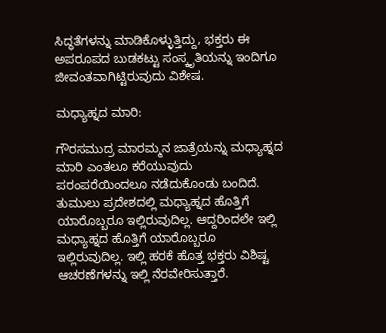ಸಿದ್ಧತೆಗಳನ್ನು ಮಾಡಿಕೊಳ್ಳುತ್ತಿದ್ದು, ಭಕ್ತರು ಈ ಅಪರೂಪದ ಬುಡಕಟ್ಟು ಸಂಸ್ಕೃತಿಯನ್ನು ಇಂದಿಗೂ ಜೀವಂತವಾಗಿಟ್ಟಿರುವುದು ವಿಶೇಷ.

ಮಧ್ಯಾಹ್ನದ ಮಾರಿ:

ಗೌರಸಮುದ್ರ ಮಾರಮ್ಮನ ಜಾತ್ರೆಯನ್ನು ಮಧ್ಯಾಹ್ನದ ಮಾರಿ ಎಂತಲೂ ಕರೆಯುವುದು ಪರಂಪರೆಯಿಂದಲೂ ನಡೆದುಕೊಂಡು ಬಂದಿದೆ. ತುಮುಲು ಪ್ರದೇಶದಲ್ಲಿ ಮಧ್ಯಾಹ್ನದ ಹೊತ್ತಿಗೆ ಯಾರೊಬ್ಬರೂ ಇಲ್ಲಿರುವುದಿಲ್ಲ. ಆದ್ದರಿಂದಲೇ ಇಲ್ಲಿ ಮಧ್ಯಾಹ್ನದ ಹೊತ್ತಿಗೆ ಯಾರೊಬ್ಬರೂ ಇಲ್ಲಿರುವುದಿಲ್ಲ. ಇಲ್ಲಿ ಹರಕೆ ಹೊತ್ತ ಭಕ್ತರು ವಿಶಿಷ್ಟ ಆಚರಣೆಗಳನ್ನು ಇಲ್ಲಿ ನೆರವೇರಿಸುತ್ತಾರೆ.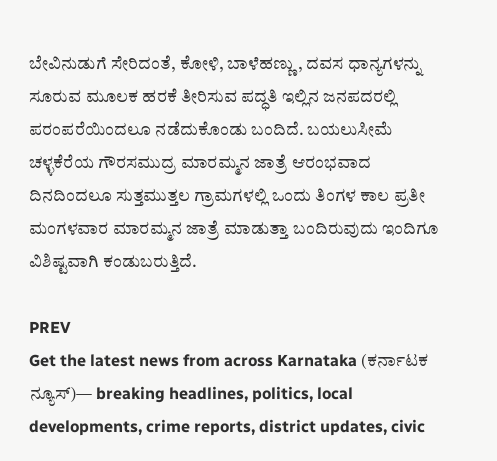ಬೇವಿನುಡುಗೆ ಸೇರಿದಂತೆ, ಕೋಳಿ, ಬಾಳೆಹಣ್ಣು, ದವಸ ಧಾನ್ಯಗಳನ್ನು ಸೂರುವ ಮೂಲಕ ಹರಕೆ ತೀರಿಸುವ ಪದ್ಧತಿ ಇಲ್ಲಿನ ಜನಪದರಲ್ಲಿ ಪರಂಪರೆಯಿಂದಲೂ ನಡೆದುಕೊಂಡು ಬಂದಿದೆ. ಬಯಲುಸೀಮೆ ಚಳ್ಳಕೆರೆಯ ಗೌರಸಮುದ್ರ ಮಾರಮ್ಮನ ಜಾತ್ರೆ ಆರಂಭವಾದ ದಿನದಿಂದಲೂ ಸುತ್ತಮುತ್ತಲ ಗ್ರಾಮಗಳಲ್ಲಿ ಒಂದು ತಿಂಗಳ ಕಾಲ ಪ್ರತೀ ಮಂಗಳವಾರ ಮಾರಮ್ಮನ ಜಾತ್ರೆ ಮಾಡುತ್ತಾ ಬಂದಿರುವುದು ಇಂದಿಗೂ ವಿಶಿಷ್ಟವಾಗಿ ಕಂಡುಬರುತ್ತಿದೆ.

PREV
Get the latest news from across Karnataka (ಕರ್ನಾಟಕ ನ್ಯೂಸ್)— breaking headlines, politics, local developments, crime reports, district updates, civic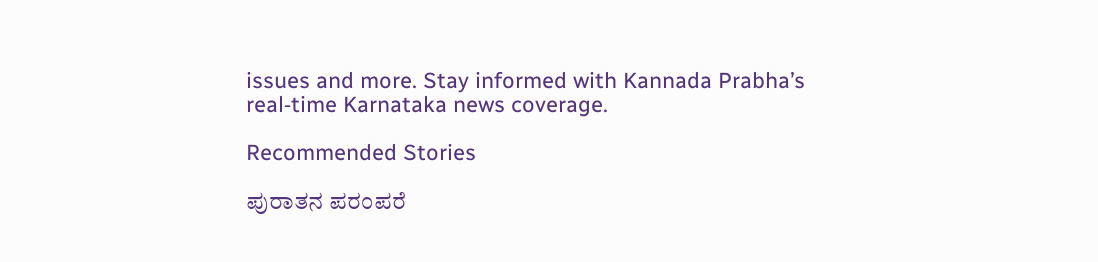issues and more. Stay informed with Kannada Prabha’s real‑time Karnataka news coverage.

Recommended Stories

ಪುರಾತನ ಪರಂಪರೆ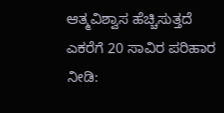ಆತ್ಮವಿಶ್ವಾಸ ಹೆಚ್ಚಿಸುತ್ತದೆ
ಎಕರೆಗೆ 20 ಸಾವಿರ ಪರಿಹಾರ ನೀಡಿ: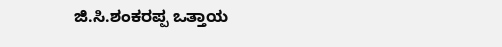ಜಿ.ಸಿ.ಶಂಕರಪ್ಪ ಒತ್ತಾಯ